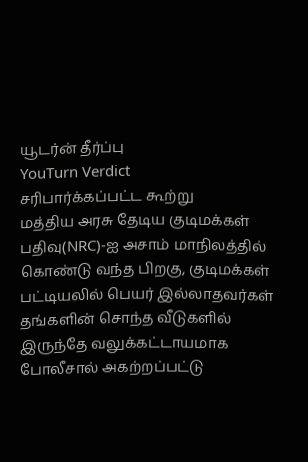யூடர்ன் தீர்ப்பு
YouTurn Verdict
சரிபார்க்கப்பட்ட கூற்று
மத்திய அரசு தேடிய குடிமக்கள் பதிவு(NRC)-ஐ அசாம் மாநிலத்தில் கொண்டு வந்த பிறகு, குடிமக்கள் பட்டியலில் பெயர் இல்லாதவர்கள் தங்களின் சொந்த வீடுகளில் இருந்தே வலுக்கட்டாயமாக போலீசால் அகற்றப்பட்டு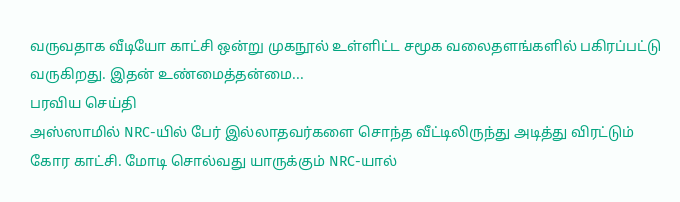வருவதாக வீடியோ காட்சி ஒன்று முகநூல் உள்ளிட்ட சமூக வலைதளங்களில் பகிரப்பட்டு வருகிறது. இதன் உண்மைத்தன்மை...
பரவிய செய்தி
அஸ்ஸாமில் NRC-யில் பேர் இல்லாதவர்களை சொந்த வீட்டிலிருந்து அடித்து விரட்டும் கோர காட்சி. மோடி சொல்வது யாருக்கும் NRC-யால்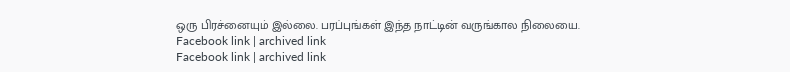ஒரு பிரச்னையும் இல்லை. பரப்புங்கள் இந்த நாட்டின் வருங்கால நிலையை.
Facebook link | archived link
Facebook link | archived link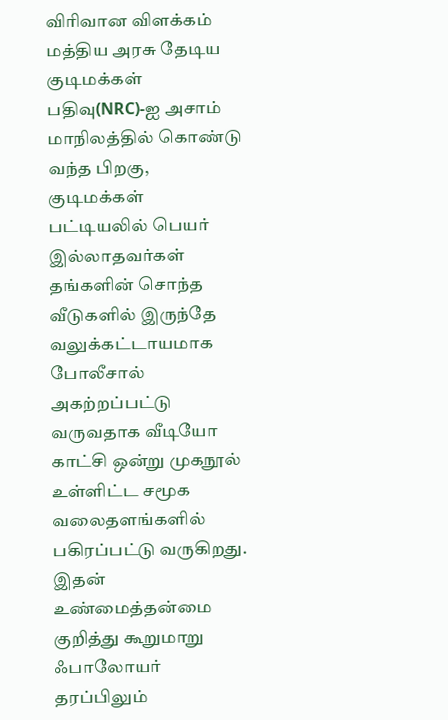விரிவான விளக்கம்
மத்திய அரசு தேடிய குடிமக்கள் பதிவு(NRC)-ஐ அசாம் மாநிலத்தில் கொண்டு வந்த பிறகு, குடிமக்கள் பட்டியலில் பெயர் இல்லாதவர்கள் தங்களின் சொந்த வீடுகளில் இருந்தே வலுக்கட்டாயமாக போலீசால் அகற்றப்பட்டு வருவதாக வீடியோ காட்சி ஒன்று முகநூல் உள்ளிட்ட சமூக வலைதளங்களில் பகிரப்பட்டு வருகிறது. இதன் உண்மைத்தன்மை குறித்து கூறுமாறு ஃபாலோயர் தரப்பிலும்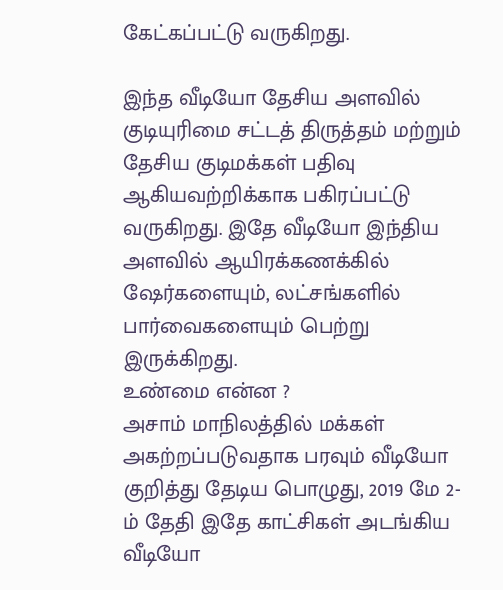கேட்கப்பட்டு வருகிறது.

இந்த வீடியோ தேசிய அளவில் குடியுரிமை சட்டத் திருத்தம் மற்றும் தேசிய குடிமக்கள் பதிவு ஆகியவற்றிக்காக பகிரப்பட்டு வருகிறது. இதே வீடியோ இந்திய அளவில் ஆயிரக்கணக்கில் ஷேர்களையும், லட்சங்களில் பார்வைகளையும் பெற்று இருக்கிறது.
உண்மை என்ன ?
அசாம் மாநிலத்தில் மக்கள் அகற்றப்படுவதாக பரவும் வீடியோ குறித்து தேடிய பொழுது, 2019 மே 2-ம் தேதி இதே காட்சிகள் அடங்கிய வீடியோ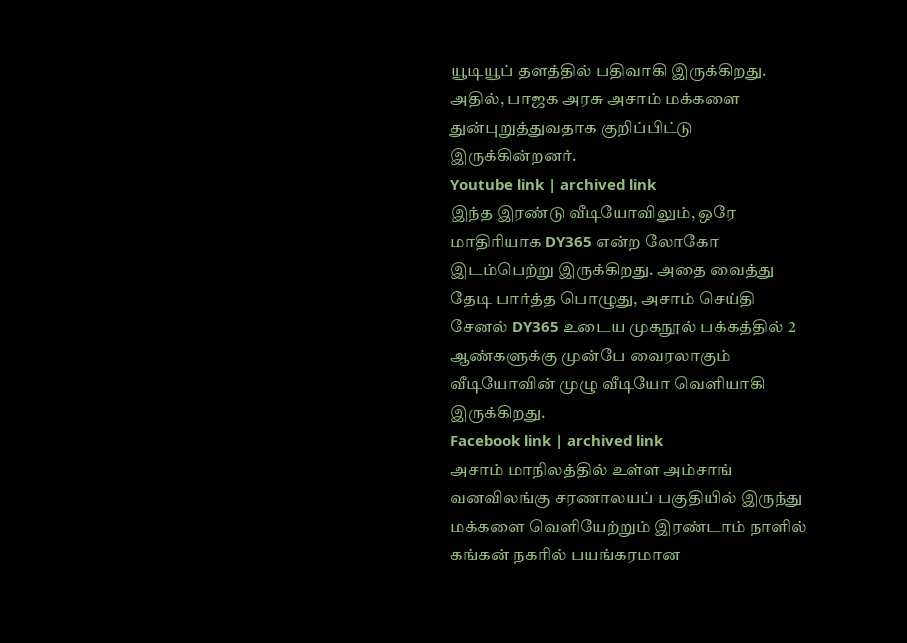யூடியூப் தளத்தில் பதிவாகி இருக்கிறது. அதில், பாஜக அரசு அசாம் மக்களை துன்புறுத்துவதாக குறிப்பிட்டு இருக்கின்றனர்.
Youtube link | archived link
இந்த இரண்டு வீடியோவிலும், ஒரே மாதிரியாக DY365 என்ற லோகோ இடம்பெற்று இருக்கிறது. அதை வைத்து தேடி பார்த்த பொழுது, அசாம் செய்தி சேனல் DY365 உடைய முகநூல் பக்கத்தில் 2 ஆண்களுக்கு முன்பே வைரலாகும் வீடியோவின் முழு வீடியோ வெளியாகி இருக்கிறது.
Facebook link | archived link
அசாம் மாநிலத்தில் உள்ள அம்சாங் வனவிலங்கு சரணாலயப் பகுதியில் இருந்து மக்களை வெளியேற்றும் இரண்டாம் நாளில் கங்கன் நகரில் பயங்கரமான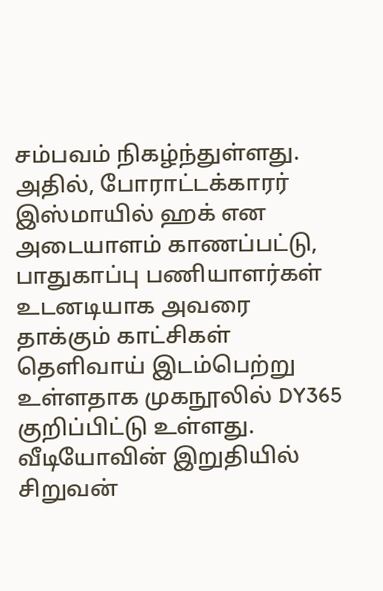சம்பவம் நிகழ்ந்துள்ளது. அதில், போராட்டக்காரர் இஸ்மாயில் ஹக் என அடையாளம் காணப்பட்டு, பாதுகாப்பு பணியாளர்கள் உடனடியாக அவரை தாக்கும் காட்சிகள் தெளிவாய் இடம்பெற்று உள்ளதாக முகநூலில் DY365 குறிப்பிட்டு உள்ளது. வீடியோவின் இறுதியில் சிறுவன்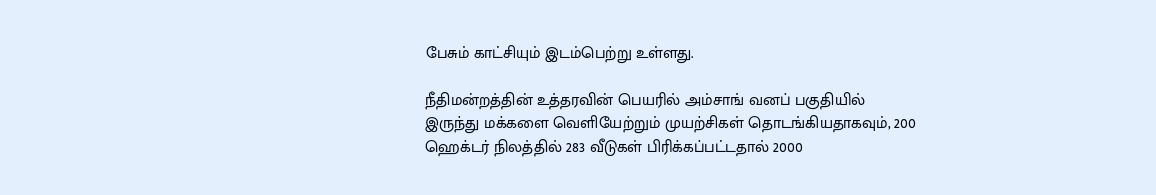பேசும் காட்சியும் இடம்பெற்று உள்ளது.

நீதிமன்றத்தின் உத்தரவின் பெயரில் அம்சாங் வனப் பகுதியில் இருந்து மக்களை வெளியேற்றும் முயற்சிகள் தொடங்கியதாகவும், 200 ஹெக்டர் நிலத்தில் 283 வீடுகள் பிரிக்கப்பட்டதால் 2000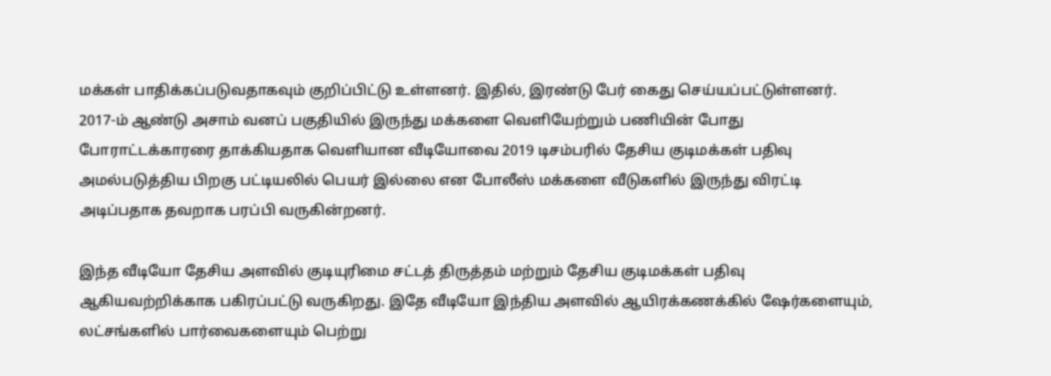மக்கள் பாதிக்கப்படுவதாகவும் குறிப்பிட்டு உள்ளனர். இதில், இரண்டு பேர் கைது செய்யப்பட்டுள்ளனர்.
2017-ம் ஆண்டு அசாம் வனப் பகுதியில் இருந்து மக்களை வெளியேற்றும் பணியின் போது போராட்டக்காரரை தாக்கியதாக வெளியான வீடியோவை 2019 டிசம்பரில் தேசிய குடிமக்கள் பதிவு அமல்படுத்திய பிறகு பட்டியலில் பெயர் இல்லை என போலீஸ் மக்களை வீடுகளில் இருந்து விரட்டி அடிப்பதாக தவறாக பரப்பி வருகின்றனர்.

இந்த வீடியோ தேசிய அளவில் குடியுரிமை சட்டத் திருத்தம் மற்றும் தேசிய குடிமக்கள் பதிவு ஆகியவற்றிக்காக பகிரப்பட்டு வருகிறது. இதே வீடியோ இந்திய அளவில் ஆயிரக்கணக்கில் ஷேர்களையும், லட்சங்களில் பார்வைகளையும் பெற்று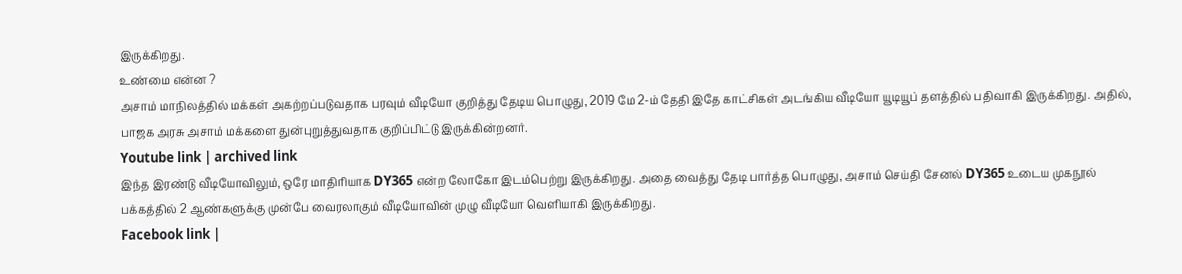இருக்கிறது.
உண்மை என்ன ?
அசாம் மாநிலத்தில் மக்கள் அகற்றப்படுவதாக பரவும் வீடியோ குறித்து தேடிய பொழுது, 2019 மே 2-ம் தேதி இதே காட்சிகள் அடங்கிய வீடியோ யூடியூப் தளத்தில் பதிவாகி இருக்கிறது. அதில், பாஜக அரசு அசாம் மக்களை துன்புறுத்துவதாக குறிப்பிட்டு இருக்கின்றனர்.
Youtube link | archived link
இந்த இரண்டு வீடியோவிலும், ஒரே மாதிரியாக DY365 என்ற லோகோ இடம்பெற்று இருக்கிறது. அதை வைத்து தேடி பார்த்த பொழுது, அசாம் செய்தி சேனல் DY365 உடைய முகநூல் பக்கத்தில் 2 ஆண்களுக்கு முன்பே வைரலாகும் வீடியோவின் முழு வீடியோ வெளியாகி இருக்கிறது.
Facebook link |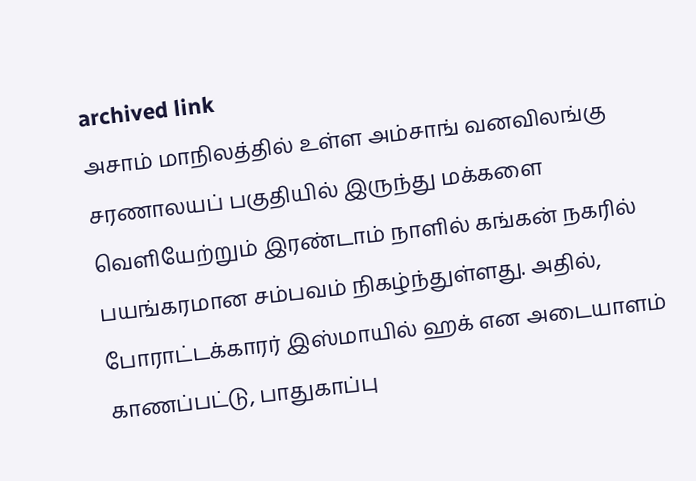archived link
அசாம் மாநிலத்தில் உள்ள அம்சாங் வனவிலங்கு சரணாலயப் பகுதியில் இருந்து மக்களை வெளியேற்றும் இரண்டாம் நாளில் கங்கன் நகரில் பயங்கரமான சம்பவம் நிகழ்ந்துள்ளது. அதில், போராட்டக்காரர் இஸ்மாயில் ஹக் என அடையாளம் காணப்பட்டு, பாதுகாப்பு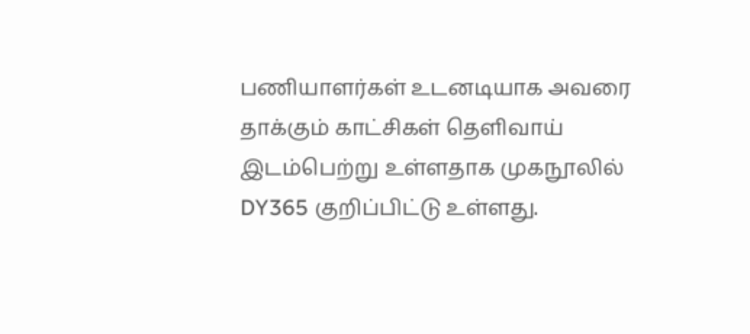பணியாளர்கள் உடனடியாக அவரை தாக்கும் காட்சிகள் தெளிவாய் இடம்பெற்று உள்ளதாக முகநூலில் DY365 குறிப்பிட்டு உள்ளது.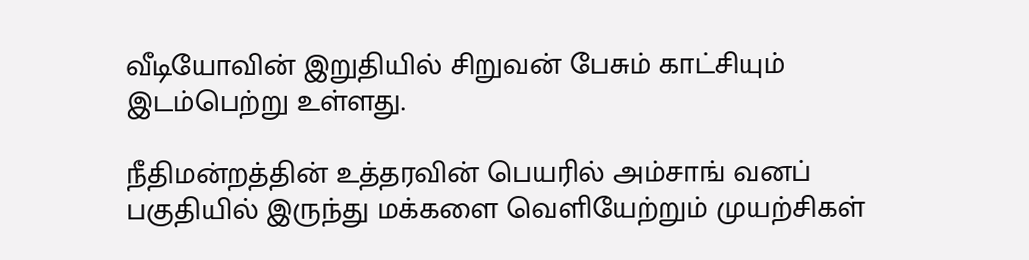வீடியோவின் இறுதியில் சிறுவன் பேசும் காட்சியும் இடம்பெற்று உள்ளது.

நீதிமன்றத்தின் உத்தரவின் பெயரில் அம்சாங் வனப் பகுதியில் இருந்து மக்களை வெளியேற்றும் முயற்சிகள்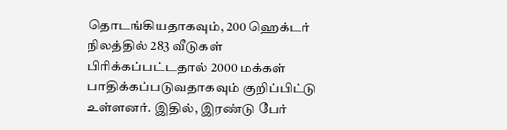தொடங்கியதாகவும், 200 ஹெக்டர் நிலத்தில் 283 வீடுகள் பிரிக்கப்பட்டதால் 2000 மக்கள் பாதிக்கப்படுவதாகவும் குறிப்பிட்டு உள்ளனர். இதில், இரண்டு பேர்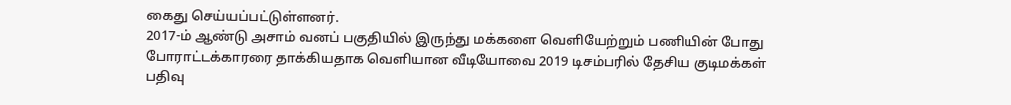கைது செய்யப்பட்டுள்ளனர்.
2017-ம் ஆண்டு அசாம் வனப் பகுதியில் இருந்து மக்களை வெளியேற்றும் பணியின் போது போராட்டக்காரரை தாக்கியதாக வெளியான வீடியோவை 2019 டிசம்பரில் தேசிய குடிமக்கள் பதிவு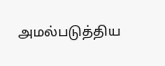அமல்படுத்திய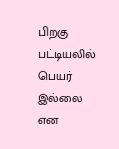பிறகு பட்டியலில் பெயர் இல்லை என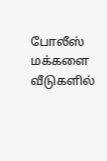போலீஸ் மக்களை வீடுகளில்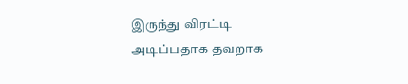இருந்து விரட்டி அடிப்பதாக தவறாக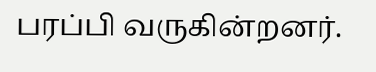பரப்பி வருகின்றனர்.